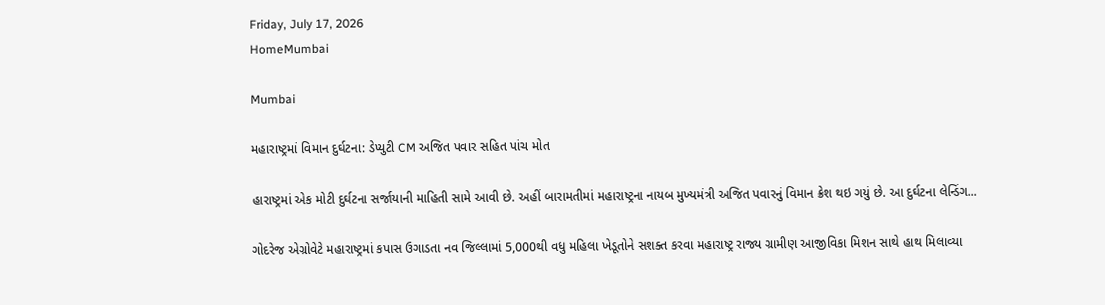Friday, July 17, 2026
HomeMumbai

Mumbai

મહારાષ્ટ્રમાં વિમાન દુર્ઘટના: ડેપ્યુટી CM અજિત પવાર સહિત પાંચ મોત

હારાષ્ટ્રમાં એક મોટી દુર્ઘટના સર્જાયાની માહિતી સામે આવી છે. અહીં બારામતીમાં મહારાષ્ટ્રના નાયબ મુખ્યમંત્રી અજિત પવારનું વિમાન ક્રેશ થઇ ગયું છે. આ દુર્ઘટના લેન્ડિંગ...

ગોદરેજ એગ્રોવેટે મહારાષ્ટ્રમાં કપાસ ઉગાડતા નવ જિલ્લામાં 5,000થી વધુ મહિલા ખેડૂતોને સશક્ત કરવા મહારાષ્ટ્ર રાજ્ય ગ્રામીણ આજીવિકા મિશન સાથે હાથ મિલાવ્યા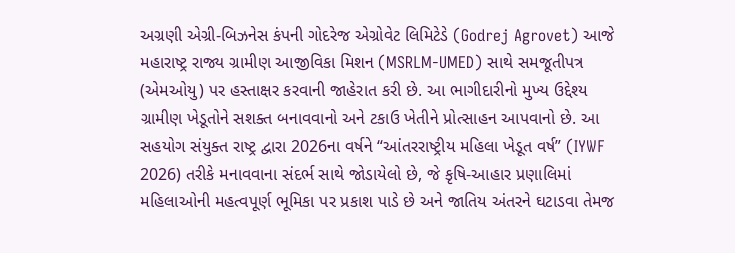અગ્રણી એગ્રી-બિઝનેસ કંપની ગોદરેજ એગ્રોવેટ લિમિટેડે (Godrej Agrovet) આજે મહારાષ્ટ્ર રાજ્ય ગ્રામીણ આજીવિકા મિશન (MSRLM-UMED) સાથે સમજૂતીપત્ર (એમઓયુ) પર હસ્તાક્ષર કરવાની જાહેરાત કરી છે. આ ભાગીદારીનો મુખ્ય ઉદ્દેશ્ય ગ્રામીણ ખેડૂતોને સશક્ત બનાવવાનો અને ટકાઉ ખેતીને પ્રોત્સાહન આપવાનો છે. આ સહયોગ સંયુક્ત રાષ્ટ્ર દ્વારા 2026ના વર્ષને “આંતરરાષ્ટ્રીય મહિલા ખેડૂત વર્ષ” (IYWF 2026) તરીકે મનાવવાના સંદર્ભ સાથે જોડાયેલો છે, જે કૃષિ-આહાર પ્રણાલિમાં મહિલાઓની મહત્વપૂર્ણ ભૂમિકા પર પ્રકાશ પાડે છે અને જાતિય અંતરને ઘટાડવા તેમજ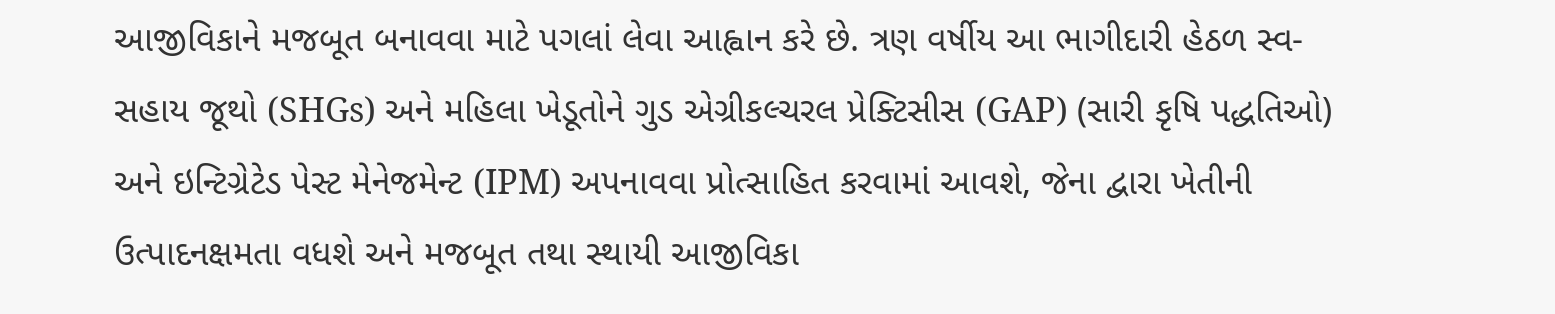આજીવિકાને મજબૂત બનાવવા માટે પગલાં લેવા આહ્વાન કરે છે. ત્રણ વર્ષીય આ ભાગીદારી હેઠળ સ્વ-સહાય જૂથો (SHGs) અને મહિલા ખેડૂતોને ગુડ એગ્રીકલ્ચરલ પ્રેક્ટિસીસ (GAP) (સારી કૃષિ પદ્ધતિઓ) અને ઇન્ટિગ્રેટેડ પેસ્ટ મેનેજમેન્ટ (IPM) અપનાવવા પ્રોત્સાહિત કરવામાં આવશે, જેના દ્વારા ખેતીની ઉત્પાદનક્ષમતા વધશે અને મજબૂત તથા સ્થાયી આજીવિકા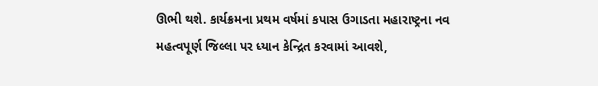ઊભી થશે. કાર્યક્રમના પ્રથમ વર્ષમાં કપાસ ઉગાડતા મહારાષ્ટ્રના નવ મહત્વપૂર્ણ જિલ્લા પર ધ્યાન કેન્દ્રિત કરવામાં આવશે,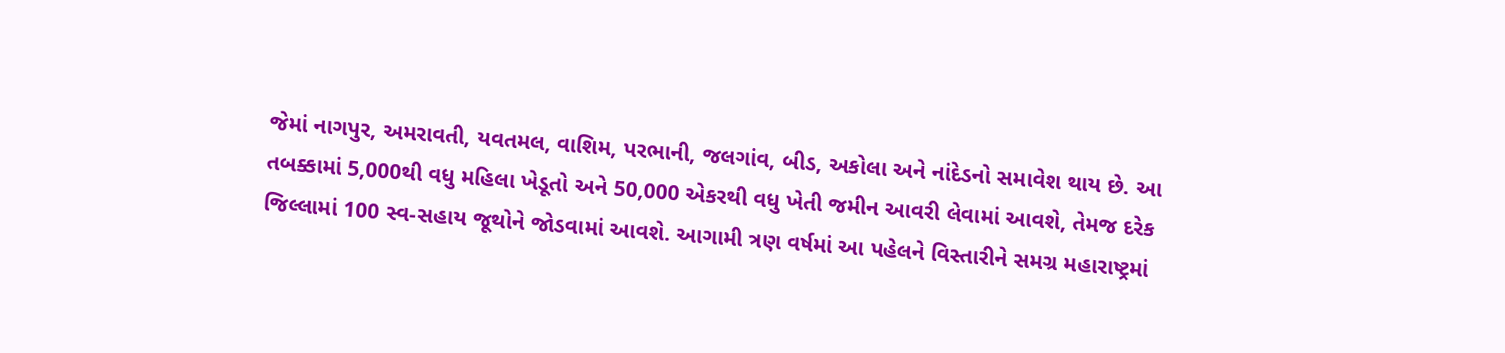જેમાં નાગપુર, અમરાવતી, યવતમલ, વાશિમ, પરભાની, જલગાંવ, બીડ, અકોલા અને નાંદેડનો સમાવેશ થાય છે. આ તબક્કામાં 5,000થી વધુ મહિલા ખેડૂતો અને 50,000 એકરથી વધુ ખેતી જમીન આવરી લેવામાં આવશે, તેમજ દરેક જિલ્લામાં 100 સ્વ-સહાય જૂથોને જોડવામાં આવશે. આગામી ત્રણ વર્ષમાં આ પહેલને વિસ્તારીને સમગ્ર મહારાષ્ટ્રમાં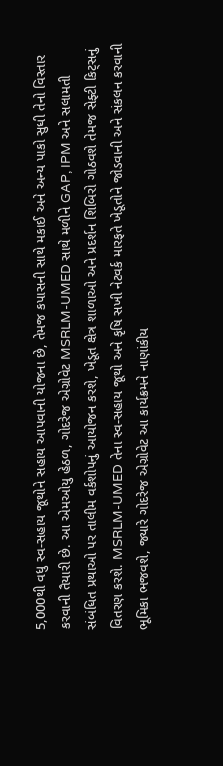5,000થી વધુ સ્વ-સહાય જૂથોને સહાય આપવાની યોજના છે, તેમજ કપાસની સાથે મકાઈ અને અન્ય પાકો સુધી તેનો વિસ્તાર કરવાની તૈયારી છે. આ એમઓયુ હેઠળ, ગોદરેજ એગ્રોવેટ MSRLM-UMED સાથે મળીને GAP, IPM અને સલામતી સંબંધિત પ્રથાઓ પર તાલીમ વર્કશોપનું આયોજન કરશે, ખેડૂત ક્ષેત્ર શાળાઓ અને પ્રદર્શન શિબિરો ગોઠવશે તેમજ સેફ્ટી કિટ્સનું વિતરણ કરશે. MSRLM-UMED તેના સ્વ-સહાય જૂથો અને કૃષિ સખી નેટવર્ક મારફતે ખેડૂતોને જોડવાની અને સંકલન કરવાની ભૂમિકા ભજવશે, જ્યારે ગોદરેજ એગ્રોવેટ આ કાર્યક્રમને નાણાંકીય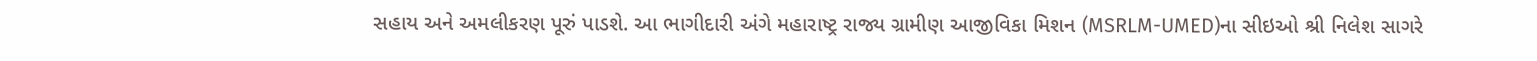સહાય અને અમલીકરણ પૂરું પાડશે. આ ભાગીદારી અંગે મહારાષ્ટ્ર રાજ્ય ગ્રામીણ આજીવિકા મિશન (MSRLM-UMED)ના સીઇઓ શ્રી નિલેશ સાગરે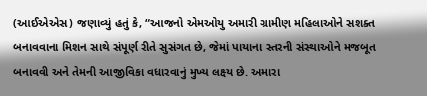(આઈએએસ) જણાવ્યું હતું કે, “આજનો એમઓયુ અમારી ગ્રામીણ મહિલાઓને સશક્ત બનાવવાના મિશન સાથે સંપૂર્ણ રીતે સુસંગત છે, જેમાં પાયાના સ્તરની સંસ્થાઓને મજબૂત બનાવવી અને તેમની આજીવિકા વધારવાનું મુખ્ય લક્ષ્ય છે. અમારા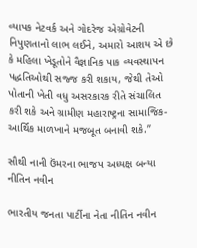વ્યાપક નેટવર્ક અને ગોદરેજ એગ્રોવેટની નિપુણતાનો લાભ લઈને, અમારો આશય એ છે કે મહિલા ખેડૂતોને વૈજ્ઞાનિક પાક વ્યવસ્થાપન પદ્ધતિઓથી સજ્જ કરી શકાય, જેથી તેઓ પોતાની ખેતી વધુ અસરકારક રીતે સંચાલિત કરી શકે અને ગ્રામીણ મહારાષ્ટ્રના સામાજિક-આર્થિક માળખાને મજબૂત બનાવી શકે.”

સૌથી નાની ઉંમરના ભાજપ અધ્યક્ષ બન્યા નીતિન નવીન

ભારતીય જનતા પાર્ટીના નેતા નીતિન નવીન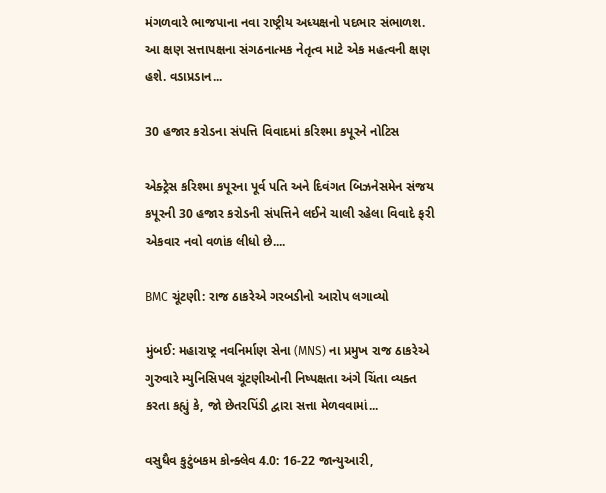મંગળવારે ભાજપાના નવા રાષ્ટ્રીય અધ્યક્ષનો પદભાર સંભાળશ. આ ક્ષણ સત્તાપક્ષના સંગઠનાત્મક નેતૃત્વ માટે એક મહત્વની ક્ષણ હશે. વડાપ્રડાન...

30 હજાર કરોડના સંપત્તિ વિવાદમાં કરિશ્મા કપૂરને નોટિસ

એક્ટ્રેસ કરિશ્મા કપૂરના પૂર્વ પતિ અને દિવંગત બિઝનેસમેન સંજય કપૂરની 30 હજાર કરોડની સંપત્તિને લઈને ચાલી રહેલા વિવાદે ફરી એકવાર નવો વળાંક લીધો છે....

BMC ચૂંટણી: રાજ ઠાકરેએ ગરબડીનો આરોપ લગાવ્યો

મુંબઈ: મહારાષ્ટ્ર નવનિર્માણ સેના (MNS) ના પ્રમુખ રાજ ઠાકરેએ ગુરુવારે મ્યુનિસિપલ ચૂંટણીઓની નિષ્પક્ષતા અંગે ચિંતા વ્યક્ત કરતા કહ્યું કે, જો છેતરપિંડી દ્વારા સત્તા મેળવવામાં...

વસુધૈવ કુટુંબકમ કોન્ક્લેવ 4.0: 16-22 જાન્યુઆરી,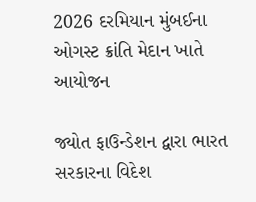2026 દરમિયાન મુંબઈના ઓગસ્ટ ક્રાંતિ મેદાન ખાતે આયોજન

જ્યોત ફાઉન્ડેશન દ્વારા ભારત સરકારના વિદેશ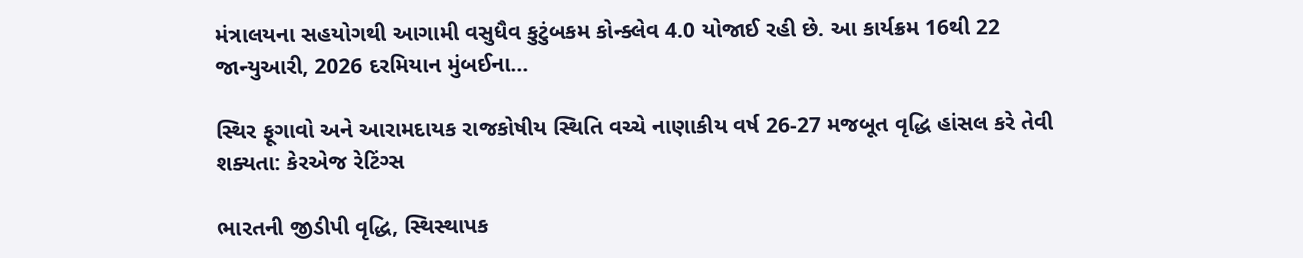મંત્રાલયના સહયોગથી આગામી વસુધૈવ કુટુંબકમ કોન્ક્લેવ 4.0 યોજાઈ રહી છે. આ કાર્યક્રમ 16થી 22 જાન્યુઆરી, 2026 દરમિયાન મુંબઈના...

સ્થિર ફૂગાવો અને આરામદાયક રાજકોષીય સ્થિતિ વચ્ચે નાણાકીય વર્ષ 26-27 મજબૂત વૃદ્ધિ હાંસલ કરે તેવી શક્યતા: કેરએજ રેટિંગ્સ

ભારતની જીડીપી વૃદ્ધિ, સ્થિસ્થાપક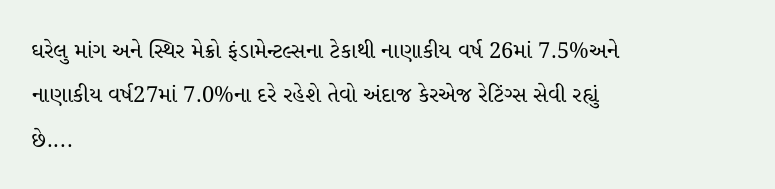ઘરેલુ માંગ અને સ્થિર મેક્રો ફંડામેન્ટલ્સના ટેકાથી નાણાકીય વર્ષ 26માં 7.5%અને નાણાકીય વર્ષ27માં 7.0%ના દરે રહેશે તેવો અંદાજ કેરએજ રેટિંગ્સ સેવી રહ્યું છે....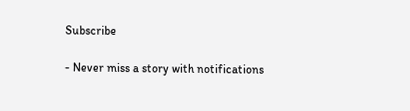Subscribe

- Never miss a story with notifications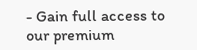- Gain full access to our premium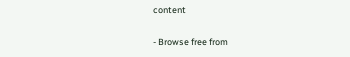content

- Browse free from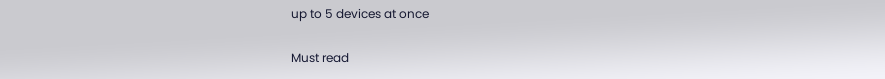up to 5 devices at once

Must read